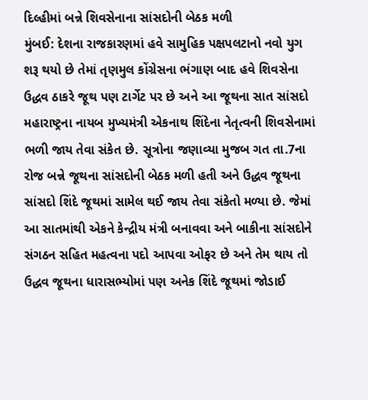દિલ્હીમાં બન્ને શિવસેનાના સાંસદોની બેઠક મળી
મુંબઈ: દેશના રાજકારણમાં હવે સામુહિક પક્ષપલટાનો નવો યુગ શરૂ થયો છે તેમાં તૃણમુલ કોંગ્રેસના ભંગાણ બાદ હવે શિવસેના ઉદ્ધવ ઠાકરે જૂથ પણ ટાર્ગેટ પર છે અને આ જૂથના સાત સાંસદો મહારાષ્ટ્રના નાયબ મુખ્યમંત્રી એકનાથ શિંદેના નેતૃત્વની શિવસેનામાં ભળી જાય તેવા સંકેત છે. સૂત્રોના જણાવ્યા મુજબ ગત તા.7ના રોજ બન્ને જૂથના સાંસદોની બેઠક મળી હતી અને ઉદ્ધવ જૂથના સાંસદો શિંદે જૂથમાં સામેલ થઈ જાય તેવા સંકેતો મળ્યા છે. જેમાં આ સાતમાંથી એકને કેન્દ્રીય મંત્રી બનાવવા અને બાકીના સાંસદોને સંગઠન સહિત મહત્વના પદો આપવા ઓફર છે અને તેમ થાય તો ઉદ્ધવ જૂથના ધારાસભ્યોમાં પણ અનેક શિંદે જૂથમાં જોડાઈ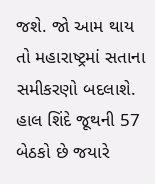જશે. જો આમ થાય તો મહારાષ્ટ્રમાં સતાના સમીકરણો બદલાશે. હાલ શિંદે જૂથની 57 બેઠકો છે જયારે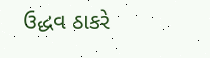ઉદ્ધવ ઠાકરે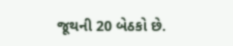જૂથની 20 બેઠકો છે.